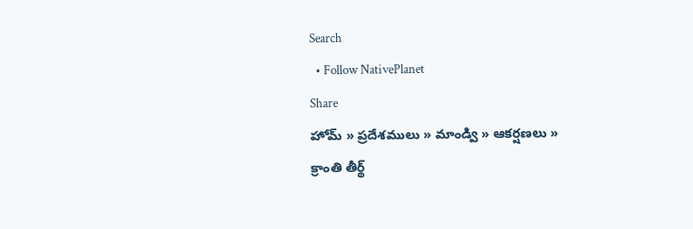Search
  • Follow NativePlanet
Share
హోమ్ » ప్రదేశములు » మాండ్వి » ఆకర్షణలు » క్రాంతి తీర్థ్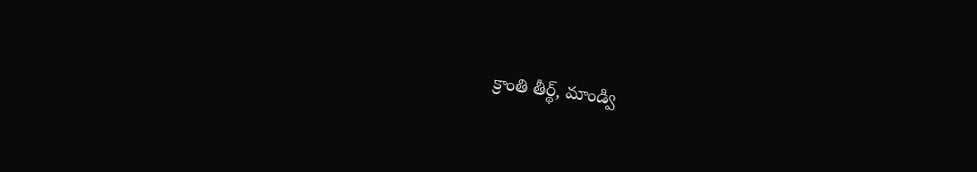క్రాంతి తీర్థ్, మాండ్వి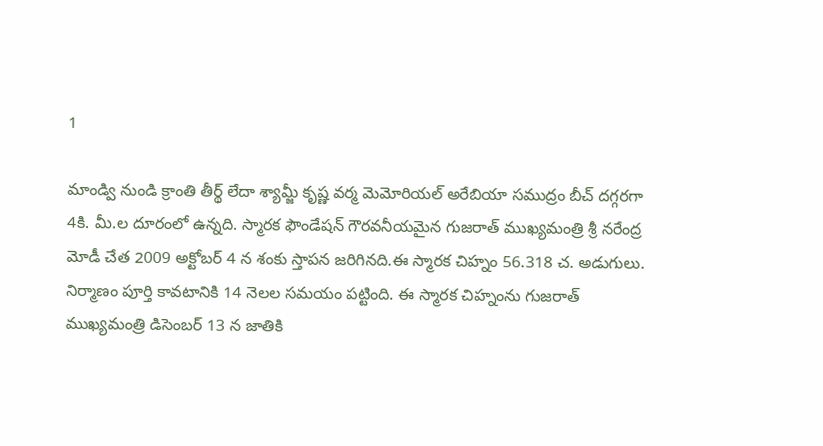1

మాండ్వి నుండి క్రాంతి తీర్థ్ లేదా శ్యామ్జీ కృష్ణ వర్మ మెమోరియల్ అరేబియా సముద్రం బీచ్ దగ్గరగా 4కి. మీ.ల దూరంలో ఉన్నది. స్మారక ఫౌండేషన్ గౌరవనీయమైన గుజరాత్ ముఖ్యమంత్రి శ్రీ నరేంద్ర మోడీ చేత 2009 అక్టోబర్ 4 న శంకు స్తాపన జరిగినది.ఈ స్మారక చిహ్నం 56.318 చ. అడుగులు. నిర్మాణం పూర్తి కావటానికి 14 నెలల సమయం పట్టింది. ఈ స్మారక చిహ్నంను గుజరాత్ ముఖ్యమంత్రి డిసెంబర్ 13 న జాతికి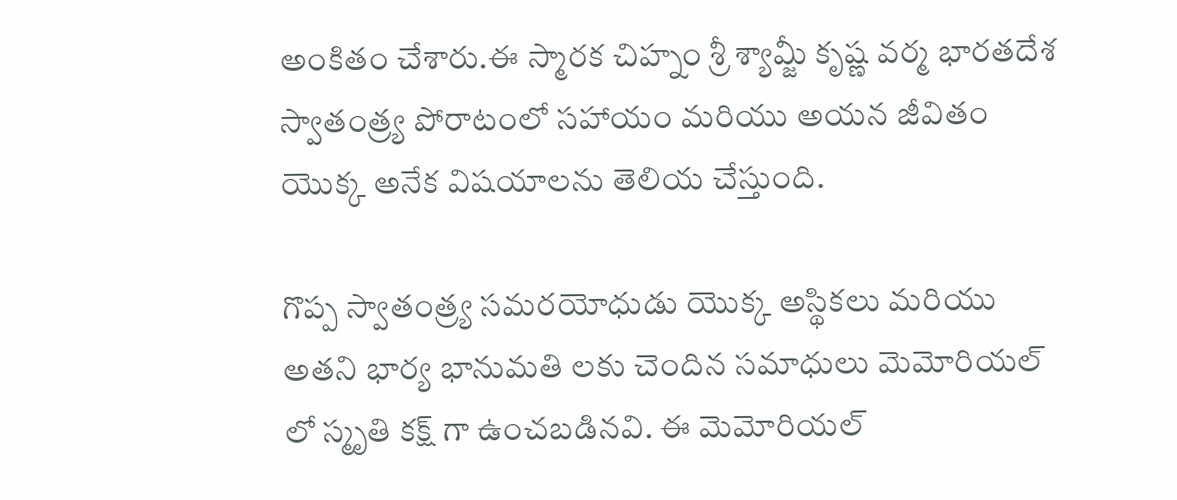అంకితం చేశారు.ఈ స్మారక చిహ్నం శ్రీ శ్యామ్జీ కృష్ణ వర్మ భారతదేశ స్వాతంత్ర్య పోరాటంలో సహాయం మరియు అయన జీవితం యొక్క అనేక విషయాలను తెలియ చేస్తుంది.

గొప్ప స్వాతంత్ర్య సమరయోధుడు యొక్క అస్థికలు మరియు అతని భార్య భానుమతి లకు చెందిన సమాధులు మెమోరియల్ లో స్మృతి కక్ష్ గా ఉంచబడినవి. ఈ మెమోరియల్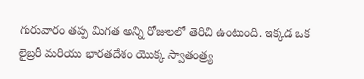గురువారం తప్ప మిగత అన్ని రోజులలో తెరిచి ఉంటుంది. ఇక్కడ ఒక లైబ్రరీ మరియు భారతదేశం యొక్క స్వాతంత్ర్య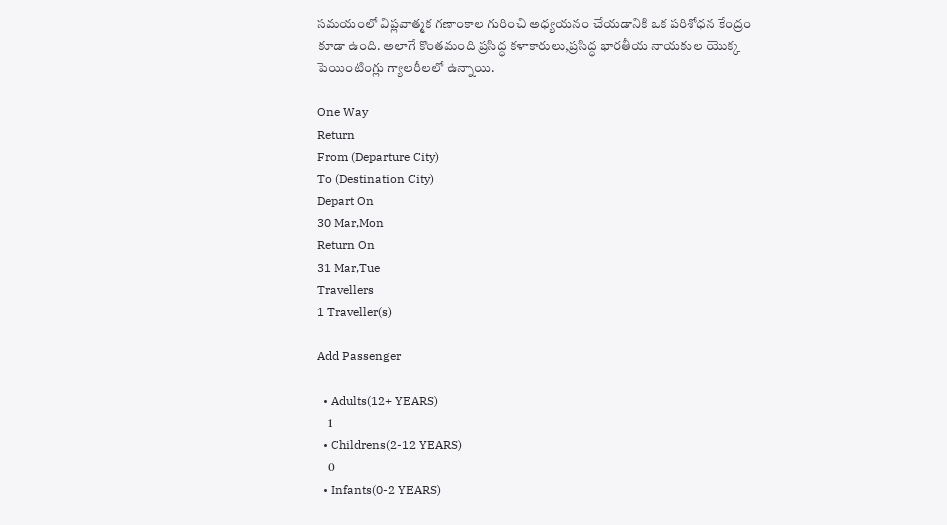సమయంలో విప్లవాత్మక గణాంకాల గురించి అధ్యయనం చేయడానికి ఒక పరిశోధన కేంద్రం కూడా ఉంది. అలాగే కొంతమంది ప్రసిద్ధ కళాకారులు,ప్రసిద్ధ భారతీయ నాయకుల యొక్క పెయింటింగ్లు గ్యాలరీలలో ఉన్నాయి.

One Way
Return
From (Departure City)
To (Destination City)
Depart On
30 Mar,Mon
Return On
31 Mar,Tue
Travellers
1 Traveller(s)

Add Passenger

  • Adults(12+ YEARS)
    1
  • Childrens(2-12 YEARS)
    0
  • Infants(0-2 YEARS)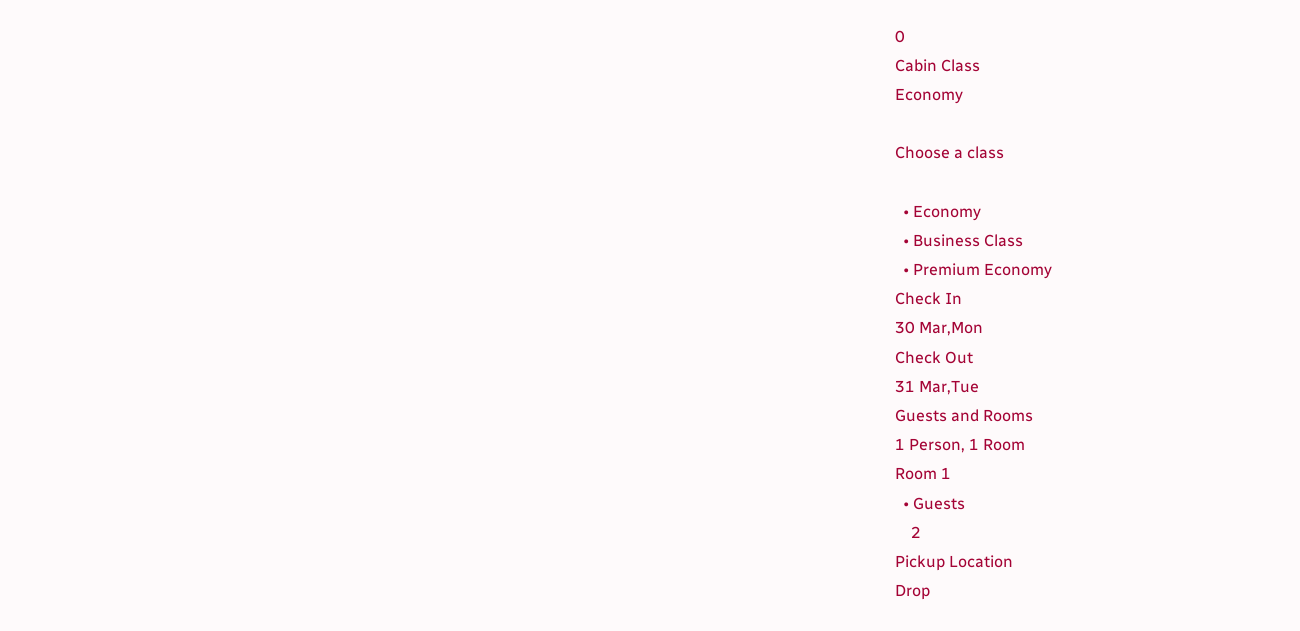0
Cabin Class
Economy

Choose a class

  • Economy
  • Business Class
  • Premium Economy
Check In
30 Mar,Mon
Check Out
31 Mar,Tue
Guests and Rooms
1 Person, 1 Room
Room 1
  • Guests
    2
Pickup Location
Drop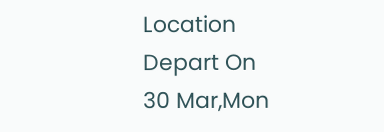Location
Depart On
30 Mar,Mon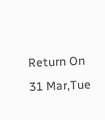Return On
31 Mar,Tue